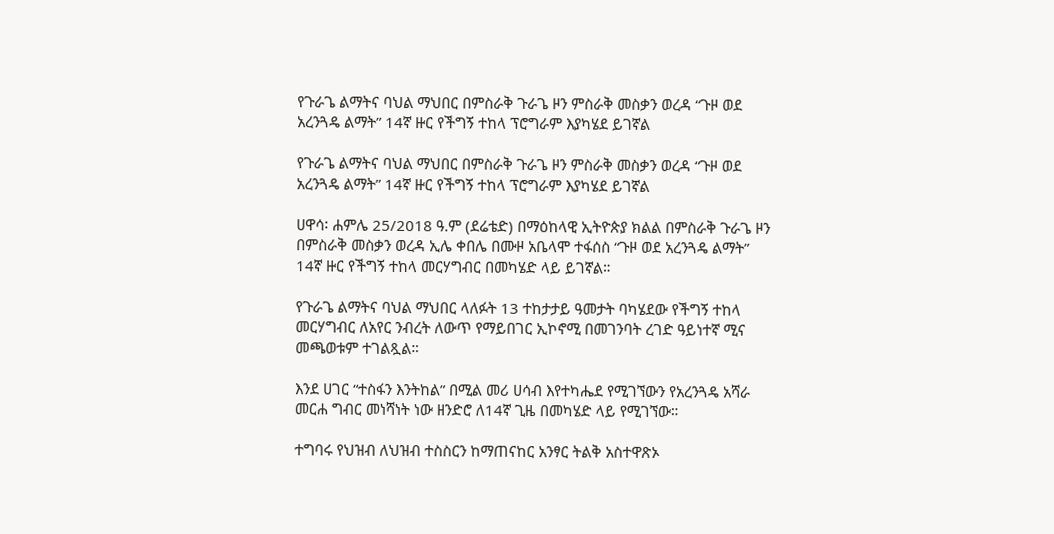የጉራጌ ልማትና ባህል ማህበር በምስራቅ ጉራጌ ዞን ምስራቅ መስቃን ወረዳ “ጉዞ ወደ አረንጓዴ ልማት” 14ኛ ዙር የችግኝ ተከላ ፕሮግራም እያካሄደ ይገኛል

የጉራጌ ልማትና ባህል ማህበር በምስራቅ ጉራጌ ዞን ምስራቅ መስቃን ወረዳ “ጉዞ ወደ አረንጓዴ ልማት” 14ኛ ዙር የችግኝ ተከላ ፕሮግራም እያካሄደ ይገኛል

ሀዋሳ፡ ሐምሌ 25/2018 ዓ.ም (ደሬቴድ) በማዕከላዊ ኢትዮጵያ ክልል በምስራቅ ጉራጌ ዞን በምስራቅ መስቃን ወረዳ ኢሌ ቀበሌ በሙዞ አቤላሞ ተፋሰስ “ጉዞ ወደ አረንጓዴ ልማት” 14ኛ ዙር የችግኝ ተከላ መርሃግብር በመካሄድ ላይ ይገኛል።

የጉራጌ ልማትና ባህል ማህበር ላለፉት 13 ተከታታይ ዓመታት ባካሄደው የችግኝ ተከላ መርሃግብር ለአየር ንብረት ለውጥ የማይበገር ኢኮኖሚ በመገንባት ረገድ ዓይነተኛ ሚና መጫወቱም ተገልጿል።

እንደ ሀገር “ተስፋን እንትከል” በሚል መሪ ሀሳብ እየተካሔደ የሚገኘውን የአረንጓዴ አሻራ መርሐ ግብር መነሻነት ነው ዘንድሮ ለ14ኛ ጊዜ በመካሄድ ላይ የሚገኘው።

ተግባሩ የህዝብ ለህዝብ ተስስርን ከማጠናከር አንፃር ትልቅ አስተዋጽኦ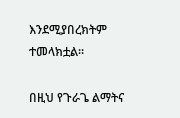እንደሚያበረክትም ተመላክቷል፡፡

በዚህ የጉራጌ ልማትና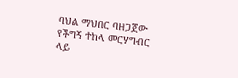ባህል ማህበር ባዘጋጀው የችግኝ ተከላ መርሃግብር ላይ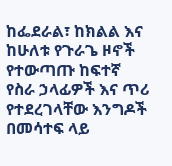ከፌደራል፣ ከክልል እና ከሁለቱ የጉራጌ ዞኖች የተውጣጡ ከፍተኛ የስራ ኃላፊዎች እና ጥሪ የተደረገላቸው እንግዶች በመሳተፍ ላይ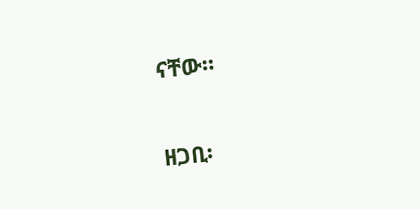ናቸው።

ዘጋቢ፡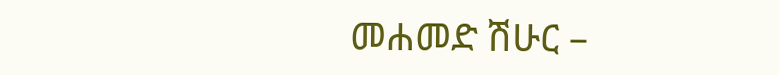መሐመድ ሽሁር –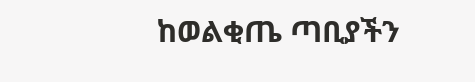ከወልቂጤ ጣቢያችን